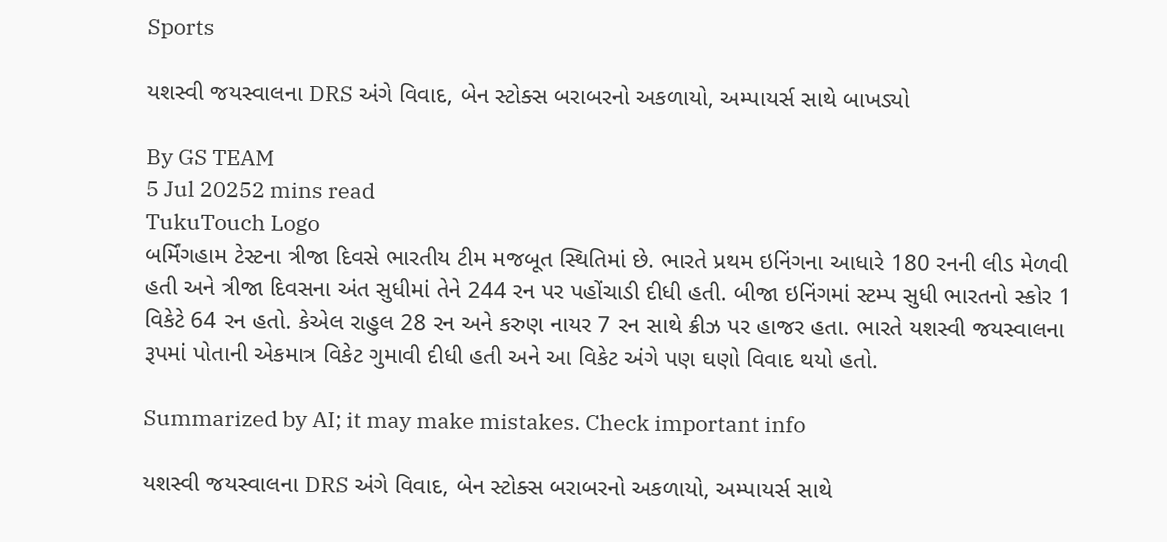Sports

યશસ્વી જયસ્વાલના DRS અંગે વિવાદ, બેન સ્ટોક્સ બરાબરનો અકળાયો, અમ્પાયર્સ સાથે બાખડ્યો

By GS TEAM
5 Jul 20252 mins read
TukuTouch Logo
બર્મિંગહામ ટેસ્ટના ત્રીજા દિવસે ભારતીય ટીમ મજબૂત સ્થિતિમાં છે. ભારતે પ્રથમ ઇનિંગના આધારે 180 રનની લીડ મેળવી હતી અને ત્રીજા દિવસના અંત સુધીમાં તેને 244 રન પર પહોંચાડી દીધી હતી. બીજા ઇનિંગમાં સ્ટમ્પ સુધી ભારતનો સ્કોર 1 વિકેટે 64 રન હતો. કેએલ રાહુલ 28 રન અને કરુણ નાયર 7 રન સાથે ક્રીઝ પર હાજર હતા. ભારતે યશસ્વી જયસ્વાલના રૂપમાં પોતાની એકમાત્ર વિકેટ ગુમાવી દીધી હતી અને આ વિકેટ અંગે પણ ઘણો વિવાદ થયો હતો.

Summarized by AI; it may make mistakes. Check important info

યશસ્વી જયસ્વાલના DRS અંગે વિવાદ, બેન સ્ટોક્સ બરાબરનો અકળાયો, અમ્પાયર્સ સાથે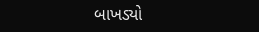બાખડ્યો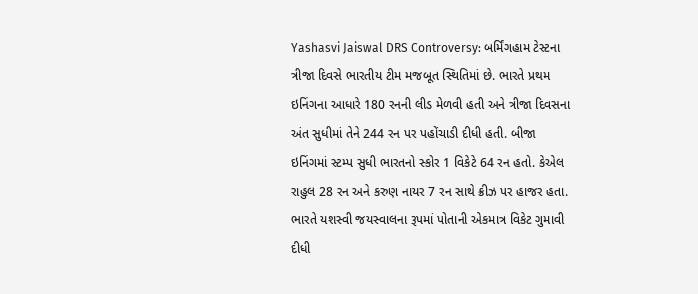Yashasvi Jaiswal DRS Controversy: બર્મિંગહામ ટેસ્ટના ત્રીજા દિવસે ભારતીય ટીમ મજબૂત સ્થિતિમાં છે. ભારતે પ્રથમ ઇનિંગના આધારે 180 રનની લીડ મેળવી હતી અને ત્રીજા દિવસના અંત સુધીમાં તેને 244 રન પર પહોંચાડી દીધી હતી. બીજા ઇનિંગમાં સ્ટમ્પ સુધી ભારતનો સ્કોર 1 વિકેટે 64 રન હતો. કેએલ રાહુલ 28 રન અને કરુણ નાયર 7 રન સાથે ક્રીઝ પર હાજર હતા. ભારતે યશસ્વી જયસ્વાલના રૂપમાં પોતાની એકમાત્ર વિકેટ ગુમાવી દીધી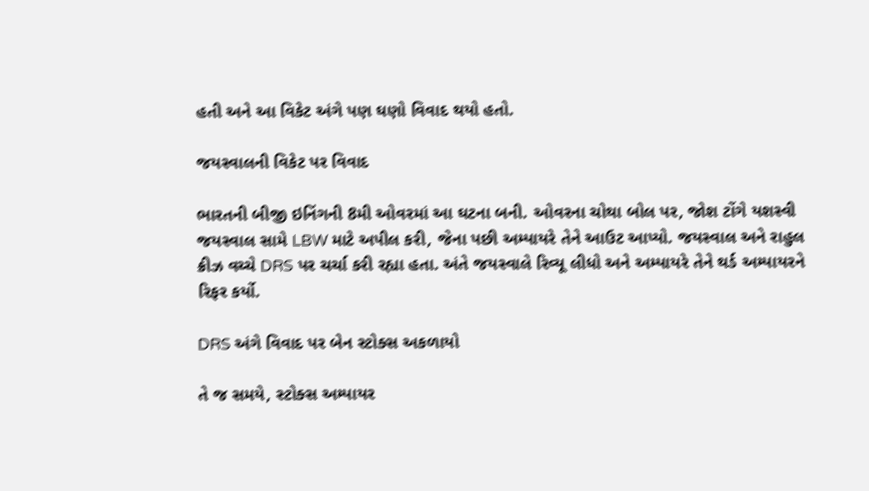હતી અને આ વિકેટ અંગે પણ ઘણો વિવાદ થયો હતો.

જયસ્વાલની વિકેટ પર વિવાદ

ભારતની બીજી ઇનિંગની 8મી ઓવરમાં આ ઘટના બની. ઓવરના ચોથા બોલ પર, જોશ ટોંગે યશસ્વી જયસ્વાલ સામે LBW માટે અપીલ કરી, જેના પછી અમ્પાયરે તેને આઉટ આપ્યો. જયસ્વાલ અને રાહુલ ક્રીઝ વચ્ચે DRS પર ચર્ચા કરી રહ્યા હતા. અંતે જયસ્વાલે રિવ્યૂ લીધો અને અમ્પાયરે તેને થર્ડ અમ્પાયરને રિફર કર્યો.

DRS અંગે વિવાદ પર બેન સ્ટોક્સ અકળાયો

તે જ સમયે, સ્ટોક્સ અમ્પાયર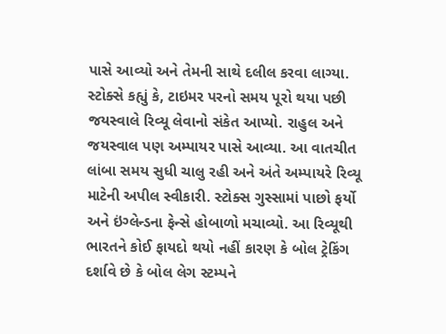પાસે આવ્યો અને તેમની સાથે દલીલ કરવા લાગ્યા. સ્ટોક્સે કહ્યું કે, ટાઇમર પરનો સમય પૂરો થયા પછી જયસ્વાલે રિવ્યૂ લેવાનો સંકેત આપ્યો. રાહુલ અને જયસ્વાલ પણ અમ્પાયર પાસે આવ્યા. આ વાતચીત લાંબા સમય સુધી ચાલુ રહી અને અંતે અમ્પાયરે રિવ્યૂ માટેની અપીલ સ્વીકારી. સ્ટોક્સ ગુસ્સામાં પાછો ફર્યો અને ઇંગ્લેન્ડના ફેન્સે હોબાળો મચાવ્યો. આ રિવ્યૂથી ભારતને કોઈ ફાયદો થયો નહીં કારણ કે બોલ ટ્રેકિંગ દર્શાવે છે કે બોલ લેગ સ્ટમ્પને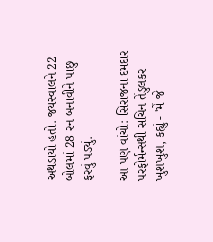અથડાયો હતો. જયસ્વાલને 22 બોલમાં 28 રન બનાવીને પાછુ ફરવું પડ્યું.

આ પણ વાંચો: સિરાજના દમદાર પરફોર્મન્સથી સચિન તેંડુલકર ખુશખુશ, કહ્યું - 'મેં જે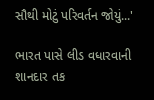સૌથી મોટું પરિવર્તન જોયું...'

ભારત પાસે લીડ વધારવાની શાનદાર તક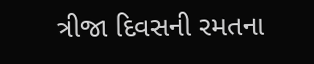ત્રીજા દિવસની રમતના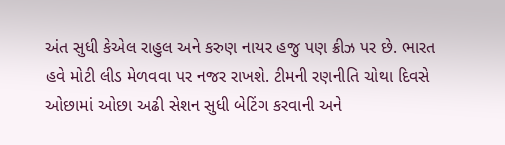અંત સુધી કેએલ રાહુલ અને કરુણ નાયર હજુ પણ ક્રીઝ પર છે. ભારત હવે મોટી લીડ મેળવવા પર નજર રાખશે. ટીમની રણનીતિ ચોથા દિવસે ઓછામાં ઓછા અઢી સેશન સુધી બેટિંગ કરવાની અને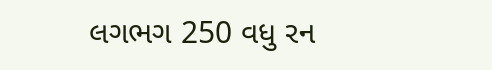લગભગ 250 વધુ રન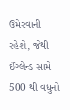ઉમેરવાની રહેશે, જેથી ઈંગ્લેન્ડ સામે 500 થી વધુનો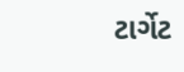ટાર્ગેટ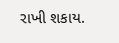રાખી શકાય.